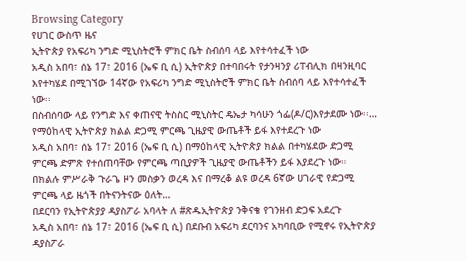Browsing Category
የሀገር ውስጥ ዜና
ኢትዮጵያ የአፍሪካ ንግድ ሚኒስትሮች ምክር ቤት ስብሰባ ላይ እየተሳተፈች ነው
አዲስ አበባ፣ ሰኔ 17፣ 2016 (ኤፍ ቢ ሲ) ኢትዮጵያ በተባበሩት የታንዛንያ ሪፐብሊክ በዛንዚባር እየተካሄደ በሚገኘው 14ኛው የአፍሪካ ንግድ ሚኒስትሮች ምክር ቤት ስብሰባ ላይ እየተሳተፈች ነው፡፡
በስብሰባው ላይ የንግድ እና ቀጠናዊ ትስስር ሚኒስትር ዴኤታ ካሳሁን ጎፌ(ዶ/ር)እየታደሙ ነው፡፡…
የማዕከላዊ ኢትዮጵያ ክልል ድጋሚ ምርጫ ጊዜያዊ ውጤቶች ይፋ እየተደረጉ ነው
አዲስ አበባ፣ ሰኔ 17፣ 2016 (ኤፍ ቢ ሲ) በማዕከላዊ ኢትዮጵያ ክልል በተካሄደው ድጋሚ ምርጫ ድምጽ የተሰጠባቸው የምርጫ ጣቢያዎች ጊዜያዊ ውጤቶችን ይፋ እያደረጉ ነው።
በክልሉ ምሥራቅ ጉራጌ ዞን መስቃን ወረዳ እና በማረቆ ልዩ ወረዳ 6ኛው ሀገራዊ የድጋሚ ምርጫ ላይ ዜጎች በትናንትናው ዕለት…
በደርባን የኢትዮጵያያ ዳያስፖራ አባላት ለ #ጽዱኢትዮጵያ ንቅናቄ የገንዘብ ድጋፍ አደረጉ
አዲስ አበባ፣ ሰኔ 17፣ 2016 (ኤፍ ቢ ሲ) በደቡብ አፍሪካ ደርባንና አካባቢው የሚኖሩ የኢትዮጵያ ዳያስፖራ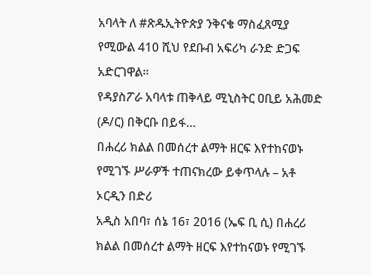አባላት ለ #ጽዱኢትዮጵያ ንቅናቄ ማስፈጸሚያ የሚውል 410 ሺህ የደቡብ አፍሪካ ራንድ ድጋፍ አድርገዋል፡፡
የዳያስፖራ አባላቱ ጠቅላይ ሚኒስትር ዐቢይ አሕመድ (ዶ/ር) በቅርቡ በይፋ…
በሐረሪ ክልል በመሰረተ ልማት ዘርፍ እየተከናወኑ የሚገኙ ሥራዎች ተጠናክረው ይቀጥላሉ – አቶ ኦርዲን በድሪ
አዲስ አበባ፣ ሰኔ 16፣ 2016 (ኤፍ ቢ ሲ) በሐረሪ ክልል በመሰረተ ልማት ዘርፍ እየተከናወኑ የሚገኙ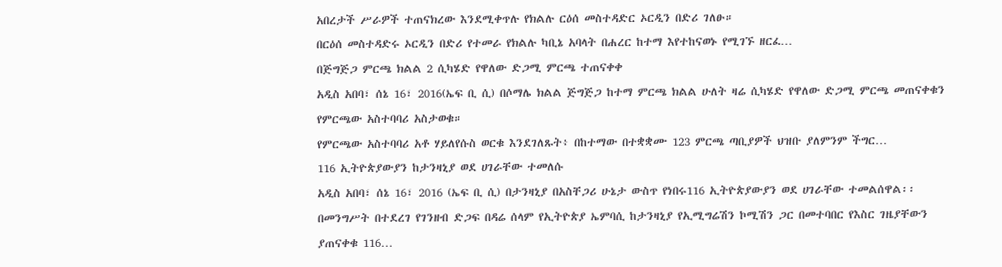አበረታች ሥራዎች ተጠናክረው እንደሚቀጥሉ የክልሉ ርዕሰ መስተዳድር ኦርዲን በድሪ ገለፁ።
በርዕሰ መስተዳድሩ ኦርዲን በድሪ የተመራ የክልሉ ካቢኔ አባላት በሐረር ከተማ እየተከናወኑ የሚገኙ ዘርፈ…
በጅግጅጋ ምርጫ ክልል 2 ሲካሄድ የዋለው ድጋሚ ምርጫ ተጠናቀቀ
አዲስ አበባ፣ ሰኔ 16፣ 2016(ኤፍ ቢ ሲ) በሶማሌ ክልል ጅግጅጋ ከተማ ምርጫ ክልል ሁለት ዛሬ ሲካሄድ የዋለው ድጋሚ ምርጫ መጠናቀቁን የምርጫው አስተባባሪ አስታወቁ።
የምርጫው አስተባባሪ አቶ ሃይለየሱስ ወርቁ እንደገለጹት፥ በከተማው በተቋቋሙ 123 ምርጫ ጣቢያዎች ህዝቡ ያለምንም ችግር…
116 ኢትዮጵያውያን ከታንዛኒያ ወደ ሀገራቸው ተመለሱ
አዲስ አበባ፣ ሰኔ 16፣ 2016 (ኤፍ ቢ ሲ) በታንዛኒያ በአስቸጋሪ ሁኔታ ውስጥ የነበሩ116 ኢትዮጵያውያን ወደ ሀገራቸው ተመልሰዋል፡፡
በመንግሥት በተደረገ የገንዘብ ድጋፍ በዳሬ ሰላም የኢትዮጵያ ኤምባሲ ከታንዛኒያ የኢሚግሬሽን ኮሚሽን ጋር በመተባበር የእስር ገዜያቸውን ያጠናቀቁ 116…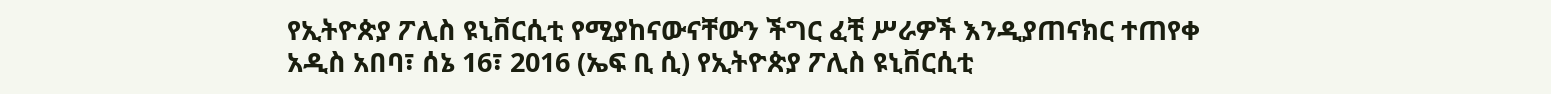የኢትዮጵያ ፖሊስ ዩኒቨርሲቲ የሚያከናውናቸውን ችግር ፈቺ ሥራዎች እንዲያጠናክር ተጠየቀ
አዲስ አበባ፣ ሰኔ 16፣ 2016 (ኤፍ ቢ ሲ) የኢትዮጵያ ፖሊስ ዩኒቨርሲቲ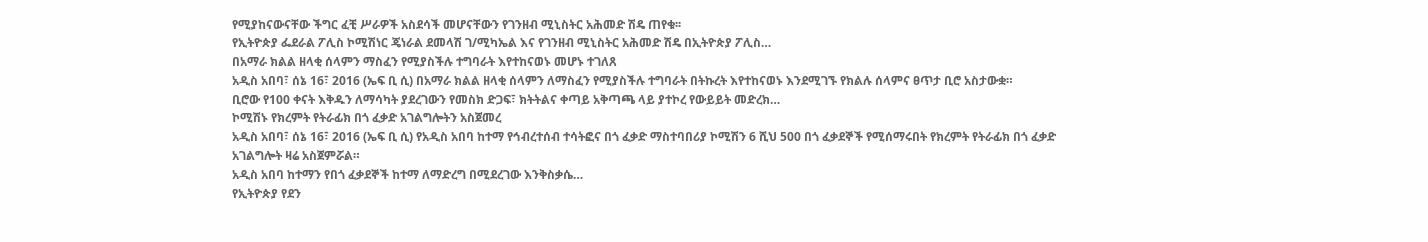የሚያከናውናቸው ችግር ፈቺ ሥራዎች አስደሳች መሆናቸውን የገንዘብ ሚኒስትር አሕመድ ሽዴ ጠየቁ፡፡
የኢትዮጵያ ፌደራል ፖሊስ ኮሚሽነር ጄነራል ደመላሽ ገ/ሚካኤል እና የገንዘብ ሚኒስትር አሕመድ ሽዴ በኢትዮጵያ ፖሊስ…
በአማራ ክልል ዘላቂ ሰላምን ማስፈን የሚያስችሉ ተግባራት እየተከናወኑ መሆኑ ተገለጸ
አዲስ አበባ፣ ሰኔ 16፣ 2016 (ኤፍ ቢ ሲ) በአማራ ክልል ዘላቂ ሰላምን ለማስፈን የሚያስችሉ ተግባራት በትኩረት እየተከናወኑ እንደሚገኙ የክልሉ ሰላምና ፀጥታ ቢሮ አስታውቋ።
ቢሮው የ100 ቀናት እቅዱን ለማሳካት ያደረገውን የመስክ ድጋፍ፣ ክትትልና ቀጣይ አቅጣጫ ላይ ያተኮረ የውይይት መድረክ…
ኮሚሽኑ የክረምት የትራፊክ በጎ ፈቃድ አገልግሎትን አስጀመረ
አዲስ አበባ፣ ሰኔ 16፣ 2016 (ኤፍ ቢ ሲ) የአዲስ አበባ ከተማ የኅብረተሰብ ተሳትፎና በጎ ፈቃድ ማስተባበሪያ ኮሚሽን 6 ሺህ 500 በጎ ፈቃደኞች የሚሰማሩበት የክረምት የትራፊክ በጎ ፈቃድ አገልግሎት ዛሬ አስጀምሯል።
አዲስ አበባ ከተማን የበጎ ፈቃደኞች ከተማ ለማድረግ በሚደረገው እንቅስቃሴ…
የኢትዮጵያ የደን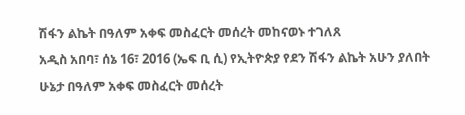ሽፋን ልኬት በዓለም አቀፍ መስፈርት መሰረት መከናወኑ ተገለጸ
አዲስ አበባ፣ ሰኔ 16፣ 2016 (ኤፍ ቢ ሲ) የኢትዮጵያ የደን ሽፋን ልኬት አሁን ያለበት ሁኔታ በዓለም አቀፍ መስፈርት መሰረት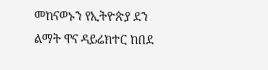መከናወኑን የኢትዮጵያ ደን ልማት ዋና ዳይሬክተር ከበደ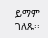ይማም ገለጹ፡፡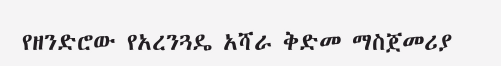የዘንድሮው የአረንጓዴ አሻራ ቅድመ ማስጀመሪያ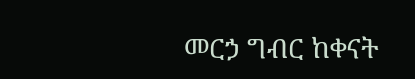መርኃ ግብር ከቀናት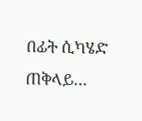በፊት ሲካሄድ ጠቅላይ…